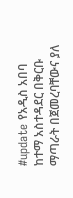#update የአዲስ አበባ ከተማ አስተዳደር በቅርቡ ማጣራት በጀመረባቸውና ያለ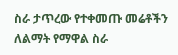ስራ ታጥረው የተቀመጡ መሬቶችን ለልማት የማዋል ስራ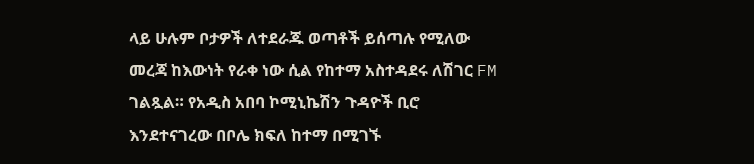ላይ ሁሉም ቦታዎች ለተደራጁ ወጣቶች ይሰጣሉ የሚለው መረጃ ከእውነት የራቀ ነው ሲል የከተማ አስተዳደሩ ለሽገር FM ገልጿል። የአዲስ አበባ ኮሚኒኬሽን ጉዳዮች ቢሮ እንደተናገረው በቦሌ ክፍለ ከተማ በሚገኙ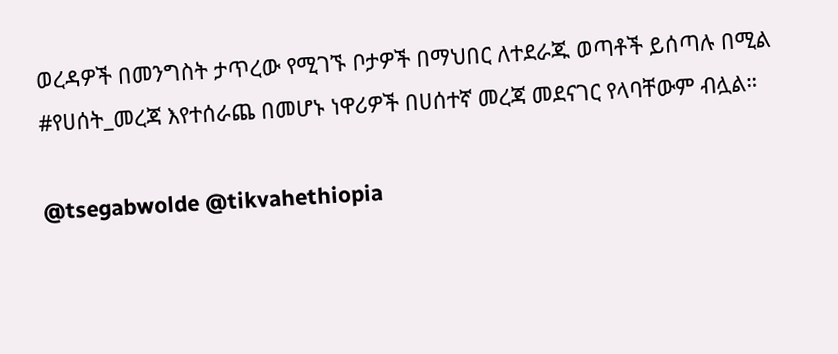ወረዳዎች በመንግስት ታጥረው የሚገኙ ቦታዎች በማህበር ለተደራጁ ወጣቶች ይሰጣሉ በሚል #የሀሰት_መረጃ እየተሰራጨ በመሆኑ ነዋሪዎች በሀሰተኛ መረጃ መደናገር የላባቸውም ብሏል።

@tsegabwolde @tikvahethiopia